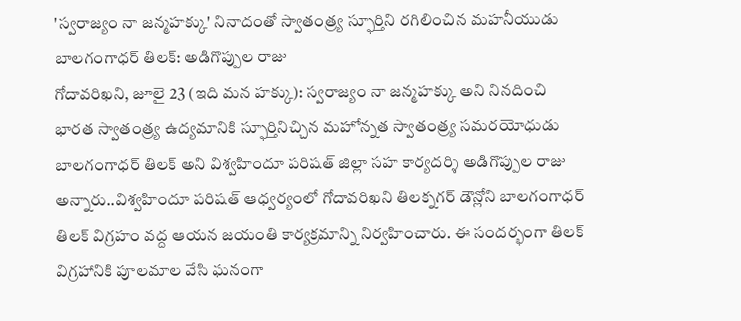'స్వరాజ్యం నా జన్మహక్కు' నినాదంతో స్వాతంత్ర్య స్ఫూర్తిని రగిలించిన మహనీయుడు బాలగంగాధర్ తిలక్: అడిగొప్పుల రాజు
గోదావరిఖని, జూలై 23 (ఇది మన హక్కు): స్వరాజ్యం నా జన్మహక్కు అని నినదించి భారత స్వాతంత్ర్య ఉద్యమానికి స్ఫూర్తినిచ్చిన మహోన్నత స్వాతంత్ర్య సమరయోధుడు బాలగంగాధర్ తిలక్ అని విశ్వహిందూ పరిషత్ జిల్లా సహ కార్యదర్శి అడిగొప్పుల రాజు అన్నారు..విశ్వహిందూ పరిషత్ ఆధ్వర్యంలో గోదావరిఖని తిలక్నగర్ డౌన్లోని బాలగంగాధర్ తిలక్ విగ్రహం వద్ద ఆయన జయంతి కార్యక్రమాన్ని నిర్వహించారు. ఈ సందర్భంగా తిలక్ విగ్రహానికి పూలమాల వేసి ఘనంగా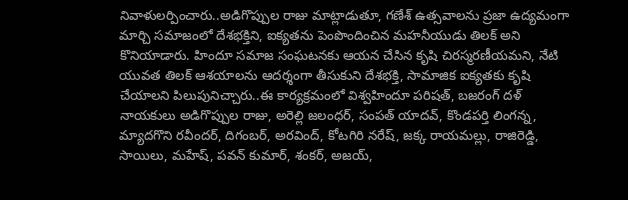నివాళులర్పించారు..అడిగొప్పుల రాజు మాట్లాడుతూ, గణేశ్ ఉత్సవాలను ప్రజా ఉద్యమంగా మార్చి సమాజంలో దేశభక్తిని, ఐక్యతను పెంపొందించిన మహనీయుడు తిలక్ అని కొనియాడారు. హిందూ సమాజ సంఘటనకు ఆయన చేసిన కృషి చిరస్మరణీయమని, నేటి యువత తిలక్ ఆశయాలను ఆదర్శంగా తీసుకుని దేశభక్తి, సామాజిక ఐక్యతకు కృషి చేయాలని పిలుపునిచ్చారు..ఈ కార్యక్రమంలో విశ్వహిందూ పరిషత్, బజరంగ్ దళ్ నాయకులు అడిగొప్పుల రాజు, అరెల్లి జలంధర్, సంపత్ యాదవ్, కొండపర్తి లింగన్న, మ్యాదగొని రవీందర్, దిగంబర్, అరవింద్, కోటగిరి నరేష్, జక్క రాయమల్లు, రాజిరెడ్డి, సాయిలు, మహేష్, పవన్ కుమార్, శంకర్, అజయ్,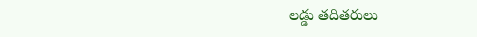లడ్డు తదితరులు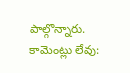పాల్గొన్నారు.
కామెంట్లు లేవు: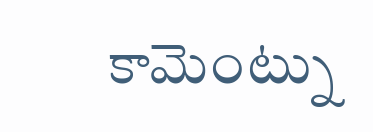కామెంట్ను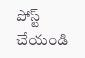పోస్ట్ చేయండి